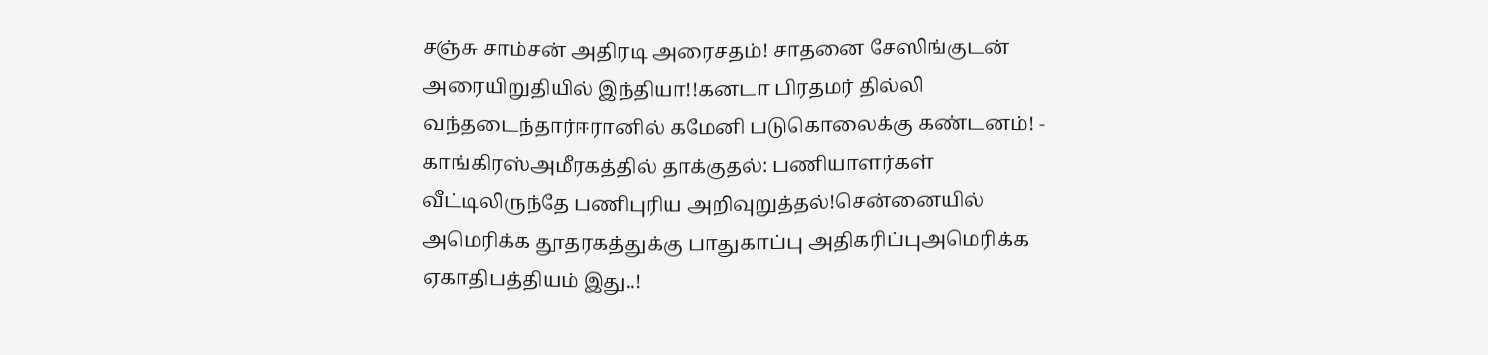சஞ்சு சாம்சன் அதிரடி அரைசதம்! சாதனை சேஸிங்குடன் அரையிறுதியில் இந்தியா!!கனடா பிரதமர் தில்லி வந்தடைந்தார்ஈரானில் கமேனி படுகொலைக்கு கண்டனம்! - காங்கிரஸ்அமீரகத்தில் தாக்குதல்: பணியாளர்கள் வீட்டிலிருந்தே பணிபுரிய அறிவுறுத்தல்!சென்னையில் அமெரிக்க தூதரகத்துக்கு பாதுகாப்பு அதிகரிப்புஅமெரிக்க ஏகாதிபத்தியம் இது..!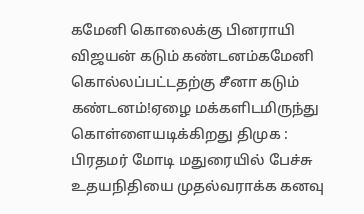கமேனி கொலைக்கு பினராயி விஜயன் கடும் கண்டனம்கமேனி கொல்லப்பட்டதற்கு சீனா கடும் கண்டனம்!ஏழை மக்களிடமிருந்து கொள்ளையடிக்கிறது திமுக : பிரதமர் மோடி மதுரையில் பேச்சு உதயநிதியை முதல்வராக்க கனவு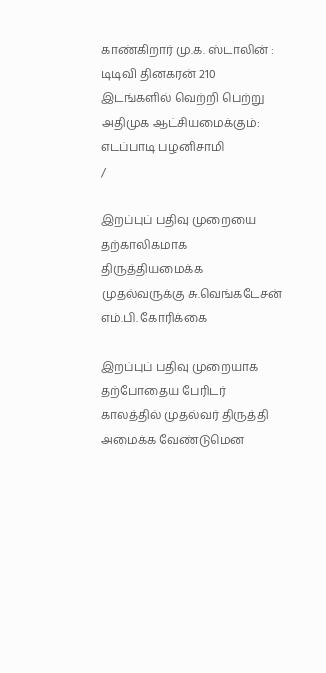காண்கிறார் மு.க. ஸ்டாலின் : டிடிவி தினகரன் 210 இடங்களில் வெற்றி பெற்று அதிமுக ஆட்சியமைக்கும்: எடப்பாடி பழனிசாமி
/

இறப்புப் பதிவு முறையை தற்காலிகமாக திருத்தியமைக்க முதல்வருக்கு சு.வெங்கடேசன் எம்.பி. கோரிக்கை

இறப்புப் பதிவு முறையாக தற்போதைய பேரிடர் காலத்தில் முதல்வர் திருத்தி அமைக்க வேண்டுமென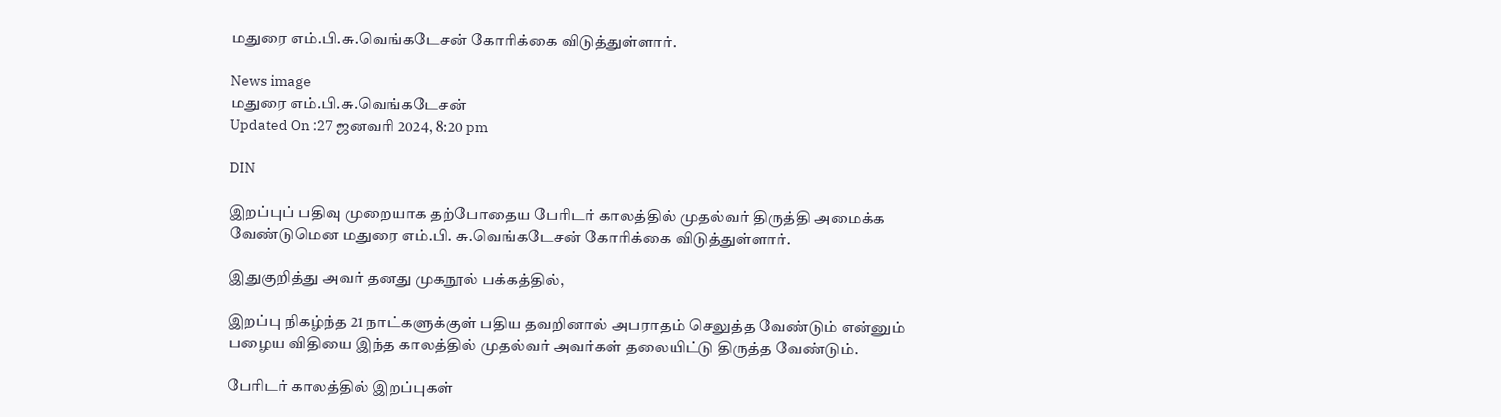மதுரை எம்.பி.சு.வெங்கடேசன் கோரிக்கை விடுத்துள்ளார்.

News image
மதுரை எம்.பி.சு.வெங்கடேசன்
Updated On :27 ஜனவரி 2024, 8:20 pm

DIN

இறப்புப் பதிவு முறையாக தற்போதைய பேரிடர் காலத்தில் முதல்வர் திருத்தி அமைக்க வேண்டுமென மதுரை எம்.பி. சு.வெங்கடேசன் கோரிக்கை விடுத்துள்ளார்.

இதுகுறித்து அவர் தனது முகநூல் பக்கத்தில்,

இறப்பு நிகழ்ந்த 21 நாட்களுக்குள் பதிய தவறினால் அபராதம் செலுத்த வேண்டும் என்னும் பழைய விதியை இந்த காலத்தில் முதல்வர் அவர்கள் தலையிட்டு திருத்த வேண்டும்.

பேரிடர் காலத்தில் இறப்புகள்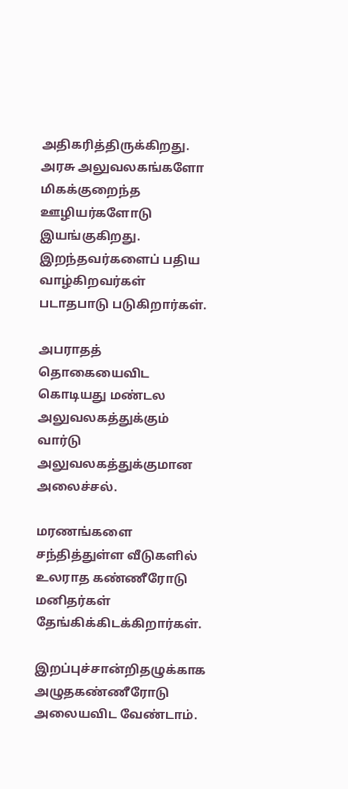அதிகரித்திருக்கிறது. அரசு அலுவலகங்களோ மிகக்குறைந்த ஊழியர்களோடு இயங்குகிறது. இறந்தவர்களைப் பதிய வாழ்கிறவர்கள் படாதபாடு படுகிறார்கள்.

அபராதத் தொகையைவிட கொடியது மண்டல அலுவலகத்துக்கும் வார்டு அலுவலகத்துக்குமான அலைச்சல்.

மரணங்களை சந்தித்துள்ள வீடுகளில் உலராத கண்ணீரோடு மனிதர்கள் தேங்கிக்கிடக்கிறார்கள்.

இறப்புச்சான்றிதழுக்காக அழுதகண்ணீரோடு அலையவிட வேண்டாம்.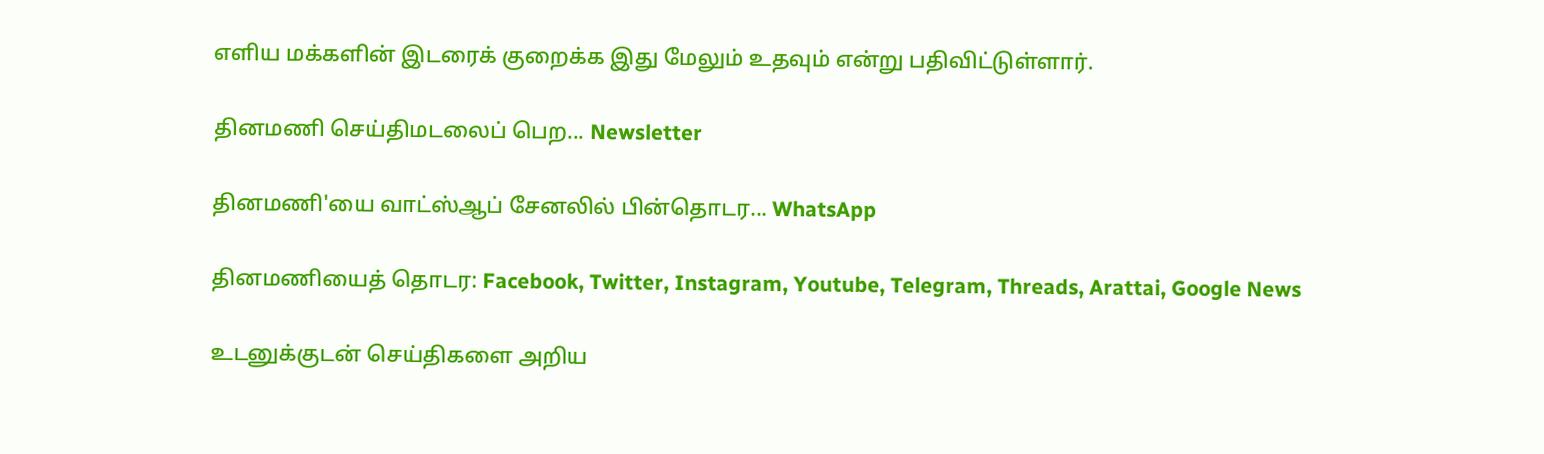எளிய மக்களின் இடரைக் குறைக்க இது மேலும் உதவும் என்று பதிவிட்டுள்ளார்.

தினமணி செய்திமடலைப் பெற... Newsletter

தினமணி'யை வாட்ஸ்ஆப் சேனலில் பின்தொடர... WhatsApp

தினமணியைத் தொடர: Facebook, Twitter, Instagram, Youtube, Telegram, Threads, Arattai, Google News

உடனுக்குடன் செய்திகளை அறிய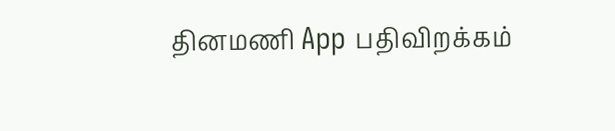தினமணி App பதிவிறக்கம்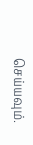செய்யவும்.